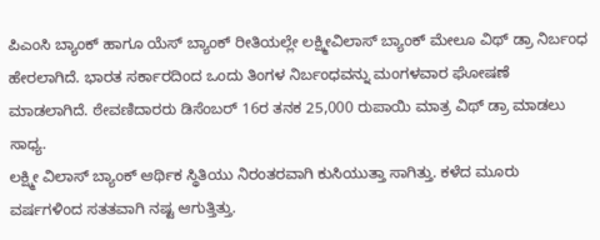ಪಿಎಂಸಿ ಬ್ಯಾಂಕ್ ಹಾಗೂ ಯೆಸ್ ಬ್ಯಾಂಕ್ ರೀತಿಯಲ್ಲೇ ಲಕ್ಷ್ಮೀವಿಲಾಸ್ ಬ್ಯಾಂಕ್ ಮೇಲೂ ವಿಥ್ ಡ್ರಾ ನಿರ್ಬಂಧ ಹೇರಲಾಗಿದೆ. ಭಾರತ ಸರ್ಕಾರದಿಂದ ಒಂದು ತಿಂಗಳ ನಿರ್ಬಂಧವನ್ನು ಮಂಗಳವಾರ ಘೋಷಣೆ ಮಾಡಲಾಗಿದೆ. ಠೇವಣಿದಾರರು ಡಿಸೆಂಬರ್ 16ರ ತನಕ 25,000 ರುಪಾಯಿ ಮಾತ್ರ ವಿಥ್ ಡ್ರಾ ಮಾಡಲು ಸಾಧ್ಯ.
ಲಕ್ಷ್ಮೀ ವಿಲಾಸ್ ಬ್ಯಾಂಕ್ ಆರ್ಥಿಕ ಸ್ಥಿತಿಯು ನಿರಂತರವಾಗಿ ಕುಸಿಯುತ್ತಾ ಸಾಗಿತ್ತು. ಕಳೆದ ಮೂರು ವರ್ಷಗಳಿಂದ ಸತತವಾಗಿ ನಷ್ಟ ಆಗುತ್ತಿತ್ತು.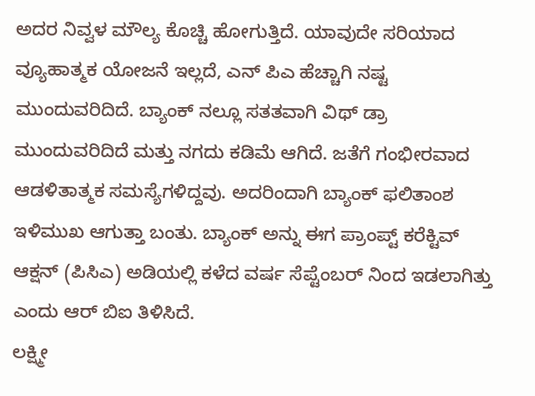ಅದರ ನಿವ್ವಳ ಮೌಲ್ಯ ಕೊಚ್ಚಿ ಹೋಗುತ್ತಿದೆ. ಯಾವುದೇ ಸರಿಯಾದ ವ್ಯೂಹಾತ್ಮಕ ಯೋಜನೆ ಇಲ್ಲದೆ, ಎನ್ ಪಿಎ ಹೆಚ್ಚಾಗಿ ನಷ್ಟ ಮುಂದುವರಿದಿದೆ. ಬ್ಯಾಂಕ್ ನಲ್ಲೂ ಸತತವಾಗಿ ವಿಥ್ ಡ್ರಾ ಮುಂದುವರಿದಿದೆ ಮತ್ತು ನಗದು ಕಡಿಮೆ ಆಗಿದೆ. ಜತೆಗೆ ಗಂಭೀರವಾದ ಆಡಳಿತಾತ್ಮಕ ಸಮಸ್ಯೆಗಳಿದ್ದವು. ಅದರಿಂದಾಗಿ ಬ್ಯಾಂಕ್ ಫಲಿತಾಂಶ ಇಳಿಮುಖ ಆಗುತ್ತಾ ಬಂತು. ಬ್ಯಾಂಕ್ ಅನ್ನು ಈಗ ಪ್ರಾಂಪ್ಟ್ ಕರೆಕ್ಟಿವ್ ಆಕ್ಷನ್ (ಪಿಸಿಎ) ಅಡಿಯಲ್ಲಿ ಕಳೆದ ವರ್ಷ ಸೆಪ್ಟೆಂಬರ್ ನಿಂದ ಇಡಲಾಗಿತ್ತು ಎಂದು ಆರ್ ಬಿಐ ತಿಳಿಸಿದೆ.
ಲಕ್ಷ್ಮೀ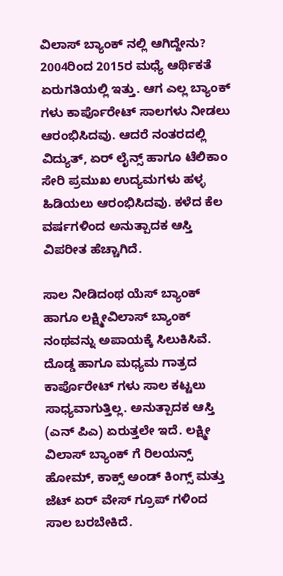ವಿಲಾಸ್ ಬ್ಯಾಂಕ್ ನಲ್ಲಿ ಆಗಿದ್ದೇನು?
2004ರಿಂದ 2015ರ ಮಧ್ಯೆ ಆರ್ಥಿಕತೆ ಏರುಗತಿಯಲ್ಲಿ ಇತ್ತು. ಆಗ ಎಲ್ಲ ಬ್ಯಾಂಕ್ ಗಳು ಕಾರ್ಪೊರೇಟ್ ಸಾಲಗಳು ನೀಡಲು ಆರಂಭಿಸಿದವು. ಆದರೆ ನಂತರದಲ್ಲಿ ವಿದ್ಯುತ್, ಏರ್ ಲೈನ್ಸ್ ಹಾಗೂ ಟೆಲಿಕಾಂ ಸೇರಿ ಪ್ರಮುಖ ಉದ್ಯಮಗಳು ಹಳ್ಳ ಹಿಡಿಯಲು ಆರಂಭಿಸಿದವು. ಕಳೆದ ಕೆಲ ವರ್ಷಗಳಿಂದ ಅನುತ್ಪಾದಕ ಆಸ್ತಿ ವಿಪರೀತ ಹೆಚ್ಚಾಗಿದೆ.

ಸಾಲ ನೀಡಿದಂಥ ಯೆಸ್ ಬ್ಯಾಂಕ್ ಹಾಗೂ ಲಕ್ಷ್ಮೀವಿಲಾಸ್ ಬ್ಯಾಂಕ್ ನಂಥವನ್ನು ಅಪಾಯಕ್ಕೆ ಸಿಲುಕಿಸಿವೆ. ದೊಡ್ಡ ಹಾಗೂ ಮಧ್ಯಮ ಗಾತ್ರದ ಕಾರ್ಪೊರೇಟ್ ಗಳು ಸಾಲ ಕಟ್ಟಲು ಸಾಧ್ಯವಾಗುತ್ತಿಲ್ಲ. ಅನುತ್ಪಾದಕ ಆಸ್ತಿ (ಎನ್ ಪಿಎ) ಏರುತ್ತಲೇ ಇದೆ. ಲಕ್ಷ್ಮೀ ವಿಲಾಸ್ ಬ್ಯಾಂಕ್ ಗೆ ರಿಲಯನ್ಸ್ ಹೋಮ್, ಕಾಕ್ಸ್ ಅಂಡ್ ಕಿಂಗ್ಸ್ ಮತ್ತು ಜೆಟ್ ಏರ್ ವೇಸ್ ಗ್ರೂಪ್ ಗಳಿಂದ ಸಾಲ ಬರಬೇಕಿದೆ.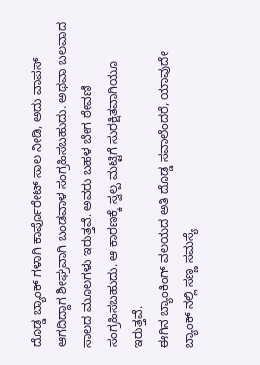ದೊಡ್ಡ ಬ್ಯಾಂಕ್ ಗಳಾಗಿ ಕಾರ್ಪೊರೇಟ್ ಸಾಲ ನೀಡಿ, ಅದು ವಾಪಸ್ ಆಗದಿದ್ದಾಗ ಶೀಘ್ರವಾಗಿ ಬಂಡವಾಳ ಸಂಗ್ರಹಿಸಬಹುದು. ಅಥವಾ ಬಲವಾದ ಸಾಲದ ಮೂಲಗಳು ಇರುತ್ತವೆ. ಅವರು ಬಹಳ ಬೇಗ ಠೇವಣಿ ಸಂಗ್ರಹಿಸಬಹುದು. ಆ ಕಾರಣಕ್ಕೆ ಸ್ವಲ್ಪ ಮಟ್ಟಿಗೆ ಸುರಕ್ಷಿತವಾಗಿಯೂ ಇರುತ್ತವೆ.
ಈಗಿನ ಬ್ಯಾಂಕಿಂಗ್ ವಲಯದ ಅತಿ ದೊಡ್ಡ ಸವಾಲೆಂದರೆ, ಯಾವುದೇ ಬ್ಯಾಂಕ್ ನಲ್ಲಿ ಸಣ್ಣ ಸಮಸ್ಯೆ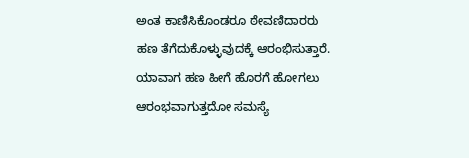ಅಂತ ಕಾಣಿಸಿಕೊಂಡರೂ ಠೇವಣಿದಾರರು ಹಣ ತೆಗೆದುಕೊಳ್ಳುವುದಕ್ಕೆ ಆರಂಭಿಸುತ್ತಾರೆ. ಯಾವಾಗ ಹಣ ಹೀಗೆ ಹೊರಗೆ ಹೋಗಲು ಆರಂಭವಾಗುತ್ತದೋ ಸಮಸ್ಯೆ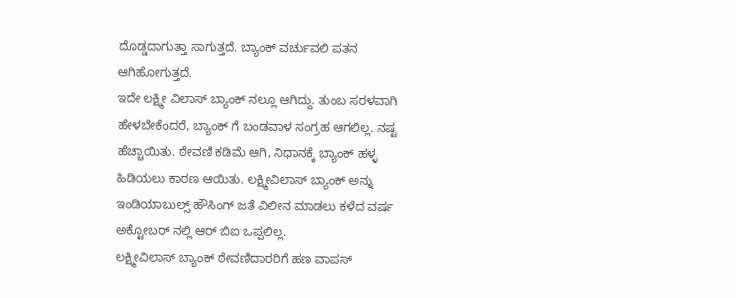ದೊಡ್ಡದಾಗುತ್ತಾ ಸಾಗುತ್ತದೆ. ಬ್ಯಾಂಕ್ ವರ್ಚುವಲಿ ಪತನ ಆಗಿಹೋಗುತ್ತದೆ.
ಇದೇ ಲಕ್ಷ್ಮೀ ವಿಲಾಸ್ ಬ್ಯಾಂಕ್ ನಲ್ಲೂ ಆಗಿದ್ದು. ತುಂಬ ಸರಳವಾಗಿ ಹೇಳಬೇಕೆಂದರೆ, ಬ್ಯಾಂಕ್ ಗೆ ಬಂಡವಾಳ ಸಂಗ್ರಹ ಆಗಲಿಲ್ಲ. ನಷ್ಟ ಹೆಚ್ಚಾಯಿತು. ಠೇವಣಿ ಕಡಿಮೆ ಆಗಿ, ನಿಧಾನಕ್ಕೆ ಬ್ಯಾಂಕ್ ಹಳ್ಳ ಹಿಡಿಯಲು ಕಾರಣ ಆಯಿತು. ಲಕ್ಷ್ಮೀವಿಲಾಸ್ ಬ್ಯಾಂಕ್ ಅನ್ನು ಇಂಡಿಯಾಬುಲ್ಸ್ ಹೌಸಿಂಗ್ ಜತೆ ವಿಲೀನ ಮಾಡಲು ಕಳೆದ ವರ್ಷ ಅಕ್ಟೋಬರ್ ನಲ್ಲಿ ಆರ್ ಬಿಐ ಒಪ್ಪಲಿಲ್ಲ.
ಲಕ್ಷ್ಮೀವಿಲಾಸ್ ಬ್ಯಾಂಕ್ ಠೇವಣಿದಾರರಿಗೆ ಹಣ ವಾಪಸ್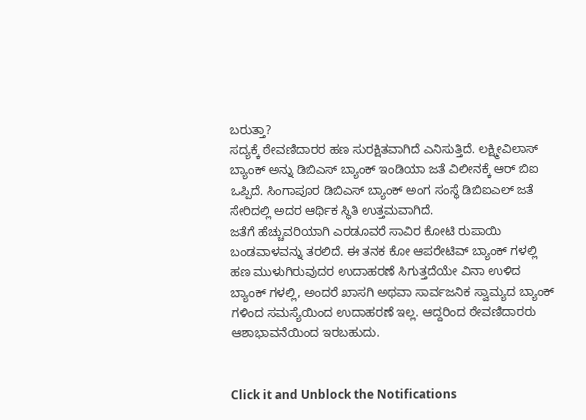ಬರುತ್ತಾ?
ಸದ್ಯಕ್ಕೆ ಠೇವಣಿದಾರರ ಹಣ ಸುರಕ್ಷಿತವಾಗಿದೆ ಎನಿಸುತ್ತಿದೆ. ಲಕ್ಷ್ಮೀವಿಲಾಸ್ ಬ್ಯಾಂಕ್ ಅನ್ನು ಡಿಬಿಎಸ್ ಬ್ಯಾಂಕ್ ಇಂಡಿಯಾ ಜತೆ ವಿಲೀನಕ್ಕೆ ಆರ್ ಬಿಐ ಒಪ್ಪಿದೆ. ಸಿಂಗಾಪೂರ ಡಿಬಿಎಸ್ ಬ್ಯಾಂಕ್ ಅಂಗ ಸಂಸ್ಥೆ ಡಿಬಿಐಎಲ್ ಜತೆ ಸೇರಿದಲ್ಲಿ ಅದರ ಆರ್ಥಿಕ ಸ್ಥಿತಿ ಉತ್ತಮವಾಗಿದೆ.
ಜತೆಗೆ ಹೆಚ್ಚುವರಿಯಾಗಿ ಎರಡೂವರೆ ಸಾವಿರ ಕೋಟಿ ರುಪಾಯಿ ಬಂಡವಾಳವನ್ನು ತರಲಿದೆ. ಈ ತನಕ ಕೋ ಆಪರೇಟಿವ್ ಬ್ಯಾಂಕ್ ಗಳಲ್ಲಿ ಹಣ ಮುಳುಗಿರುವುದರ ಉದಾಹರಣೆ ಸಿಗುತ್ತದೆಯೇ ವಿನಾ ಉಳಿದ ಬ್ಯಾಂಕ್ ಗಳಲ್ಲಿ, ಅಂದರೆ ಖಾಸಗಿ ಅಥವಾ ಸಾರ್ವಜನಿಕ ಸ್ವಾಮ್ಯದ ಬ್ಯಾಂಕ್ ಗಳಿಂದ ಸಮಸ್ಯೆಯಿಂದ ಉದಾಹರಣೆ ಇಲ್ಲ. ಆದ್ದರಿಂದ ಠೇವಣಿದಾರರು ಆಶಾಭಾವನೆಯಿಂದ ಇರಬಹುದು.


Click it and Unblock the Notifications